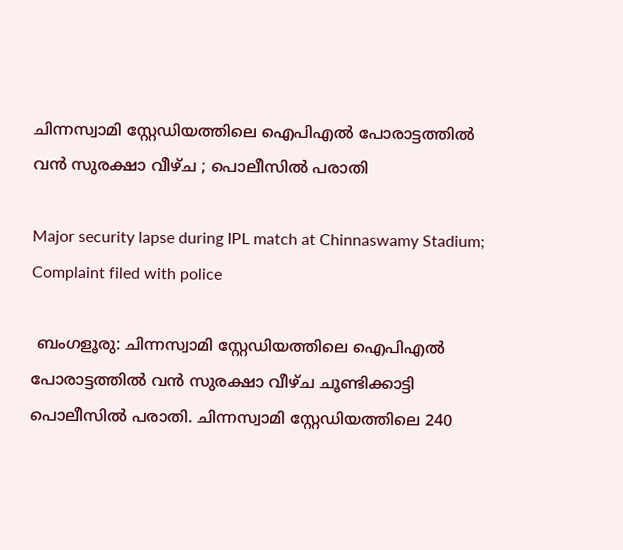ചിന്നസ്വാമി സ്റ്റേഡിയത്തിലെ ഐപിഎല്‍ പോരാട്ടത്തില്‍ വന്‍ സുരക്ഷാ വീഴ്ച ; പൊലീസില്‍ പരാതി

Major security lapse during IPL match at Chinnaswamy Stadium; Complaint filed with police

 ബംഗളൂരു: ചിന്നസ്വാമി സ്റ്റേഡിയത്തിലെ ഐപിഎല്‍ പോരാട്ടത്തില്‍ വന്‍ സുരക്ഷാ വീഴ്ച ചൂണ്ടിക്കാട്ടി പൊലീസില്‍ പരാതി. ചിന്നസ്വാമി സ്റ്റേഡിയത്തിലെ 240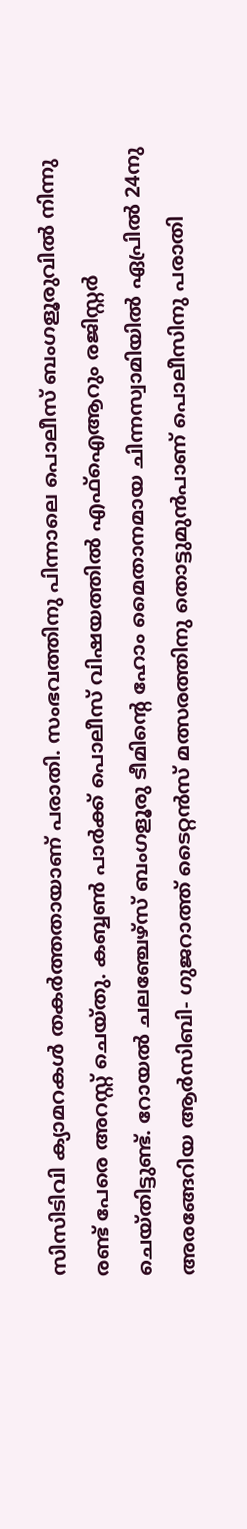സിസിടിവി ക്യാമറകള്‍ തകര്‍ത്തതായാണ് പരാതി. സംഭവത്തിനു പിന്നാലെ പൊലീസ് ബംഗളൂരുവില്‍ നിന്നു രണ്ട് പേരെ അറസ്റ്റ് ചെയ്തു. കബ്ബണ്‍ പാര്‍ക്ക് പൊലീസ് വിഷയത്തില്‍ എഫ്‌ഐആറും രജിസ്റ്റര്‍ ചെയ്തിട്ടുണ്ട്. റോയല്‍ ചലഞ്ചേഴ്‌സ് ബംഗളൂരു ടീമിന്റെ ഹോം മൈതാനമായ ചിന്നസ്വാമിയില്‍ ഏപ്രില്‍ 24നു അരങ്ങേറിയ ആര്‍സിബി- ഗുജറാത്ത് ടൈറ്റന്‍സ് മത്സരത്തിനു തൊട്ടുമുന്‍പാണ് പൊലീസിനു പരാതി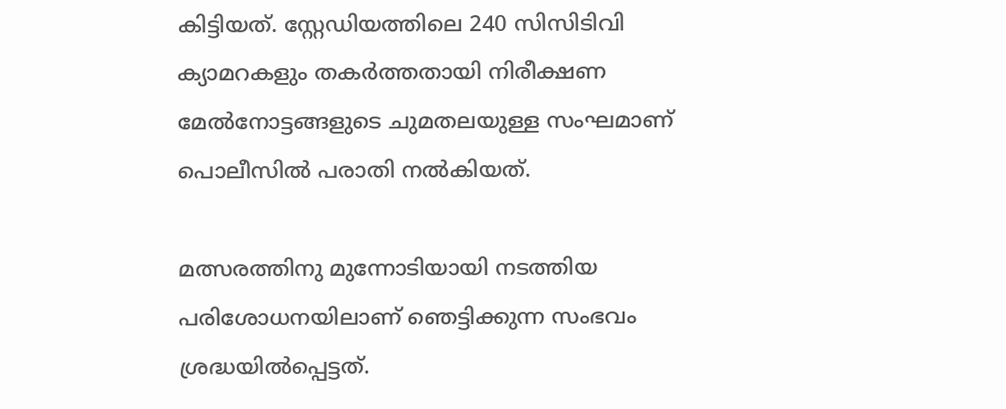കിട്ടിയത്. സ്റ്റേഡിയത്തിലെ 240 സിസിടിവി ക്യാമറകളും തകര്‍ത്തതായി നിരീക്ഷണ മേല്‍നോട്ടങ്ങളുടെ ചുമതലയുള്ള സംഘമാണ് പൊലീസില്‍ പരാതി നല്‍കിയത്.

മത്സരത്തിനു മുന്നോടിയായി നടത്തിയ പരിശോധനയിലാണ് ഞെട്ടിക്കുന്ന സംഭവം ശ്രദ്ധയില്‍പ്പെട്ടത്.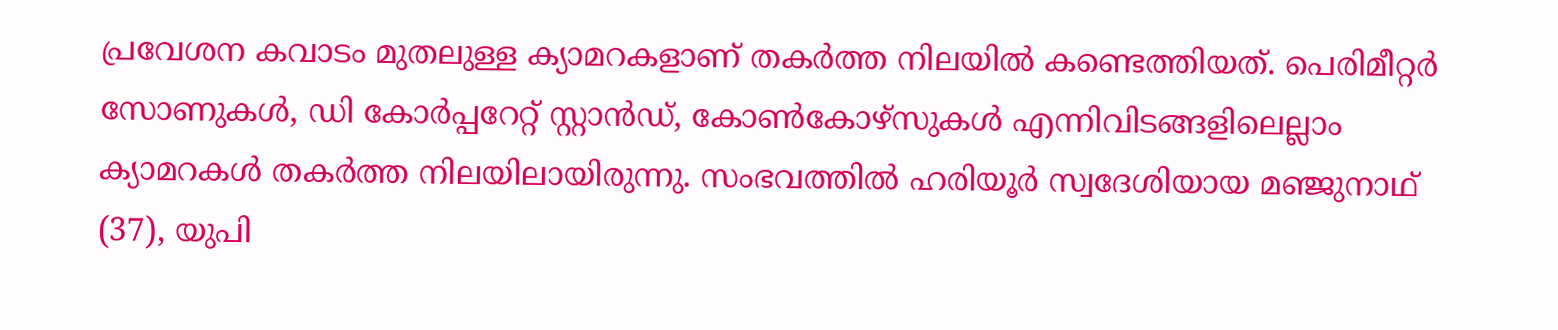പ്രവേശന കവാടം മുതലുള്ള ക്യാമറകളാണ് തകര്‍ത്ത നിലയില്‍ കണ്ടെത്തിയത്. പെരിമീറ്റര്‍ സോണുകള്‍, ഡി കോര്‍പ്പറേറ്റ് സ്റ്റാന്‍ഡ്, കോണ്‍കോഴ്‌സുകള്‍ എന്നിവിടങ്ങളിലെല്ലാം ക്യാമറകള്‍ തകര്‍ത്ത നിലയിലായിരുന്നു. സംഭവത്തില്‍ ഹരിയൂര്‍ സ്വദേശിയായ മഞ്ജുനാഥ് (37), യുപി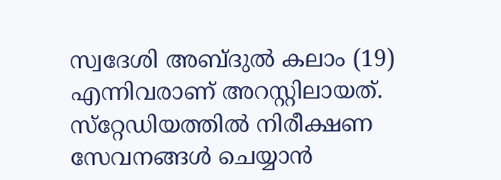സ്വദേശി അബ്ദുല്‍ കലാം (19) എന്നിവരാണ് അറസ്റ്റിലായത്. സ്‌റ്റേഡിയത്തില്‍ നിരീക്ഷണ സേവനങ്ങള്‍ ചെയ്യാന്‍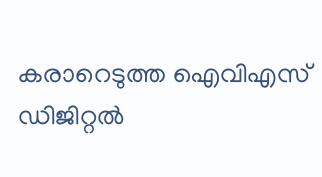കരാറെടുത്ത ഐവിഎസ് ഡിജിറ്റല്‍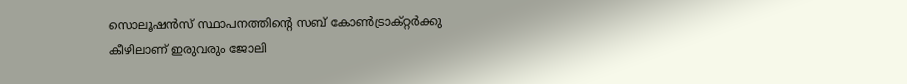സൊലൂഷന്‍സ് സ്ഥാപനത്തിന്റെ സബ് കോണ്‍ട്രാക്റ്റര്‍ക്കു കീഴിലാണ് ഇരുവരും ജോലി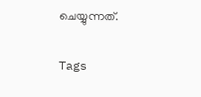ചെയ്യുന്നത്.

Tags